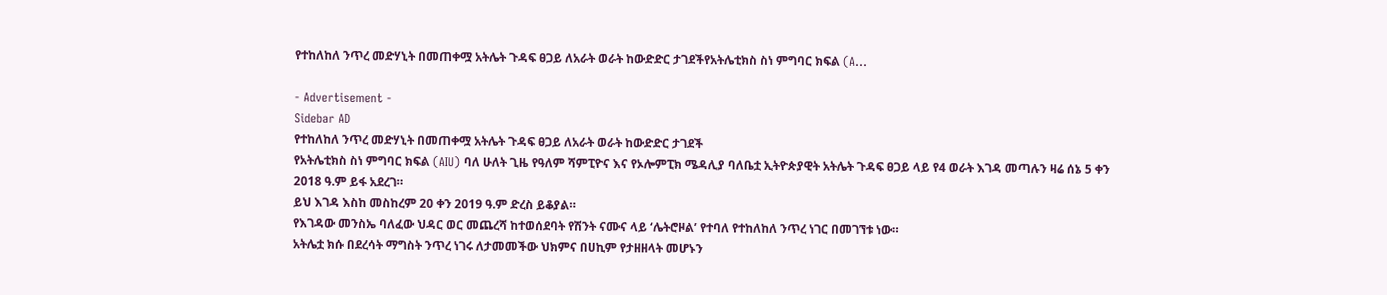የተከለከለ ንጥረ መድሃኒት በመጠቀሟ አትሌት ጉዳፍ ፀጋይ ለአራት ወራት ከውድድር ታገደችየአትሌቲክስ ስነ ምግባር ክፍል (A…

- Advertisement -
Sidebar AD
የተከለከለ ንጥረ መድሃኒት በመጠቀሟ አትሌት ጉዳፍ ፀጋይ ለአራት ወራት ከውድድር ታገደች
የአትሌቲክስ ስነ ምግባር ክፍል (AIU) ባለ ሁለት ጊዜ የዓለም ሻምፒዮና እና የኦሎምፒክ ሜዳሊያ ባለቤቷ ኢትዮጵያዊት አትሌት ጉዳፍ ፀጋይ ላይ የ4 ወራት እገዳ መጣሉን ዛሬ ሰኔ 5 ቀን 2018 ዓ.ም ይፋ አደረገ።
ይህ እገዳ እስከ መስከረም 20 ቀን 2019 ዓ.ም ድረስ ይቆያል።
የእገዳው መንስኤ ባለፈው ህዳር ወር መጨረሻ ከተወሰደባት የሽንት ናሙና ላይ ‘ሌትሮዞል’ የተባለ የተከለከለ ንጥረ ነገር በመገኘቱ ነው።
አትሌቷ ክሱ በደረሳት ማግስት ንጥረ ነገሩ ለታመመችው ህክምና በሀኪም የታዘዘላት መሆኑን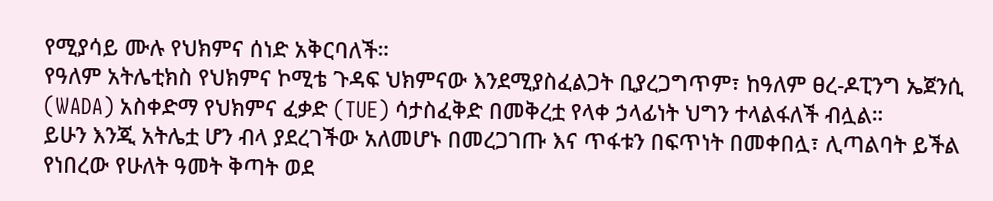የሚያሳይ ሙሉ የህክምና ሰነድ አቅርባለች።
የዓለም አትሌቲክስ የህክምና ኮሚቴ ጉዳፍ ህክምናው እንደሚያስፈልጋት ቢያረጋግጥም፣ ከዓለም ፀረ-ዶፒንግ ኤጀንሲ (WADA) አስቀድማ የህክምና ፈቃድ (TUE) ሳታስፈቅድ በመቅረቷ የላቀ ኃላፊነት ህግን ተላልፋለች ብሏል።
ይሁን እንጂ አትሌቷ ሆን ብላ ያደረገችው አለመሆኑ በመረጋገጡ እና ጥፋቱን በፍጥነት በመቀበሏ፣ ሊጣልባት ይችል የነበረው የሁለት ዓመት ቅጣት ወደ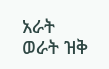አራት ወራት ዝቅ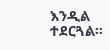እንዲል ተደርጓል።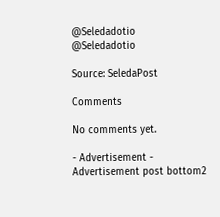@Seledadotio
@Seledadotio

Source: SeledaPost

Comments

No comments yet.

- Advertisement -
Advertisement post bottom2